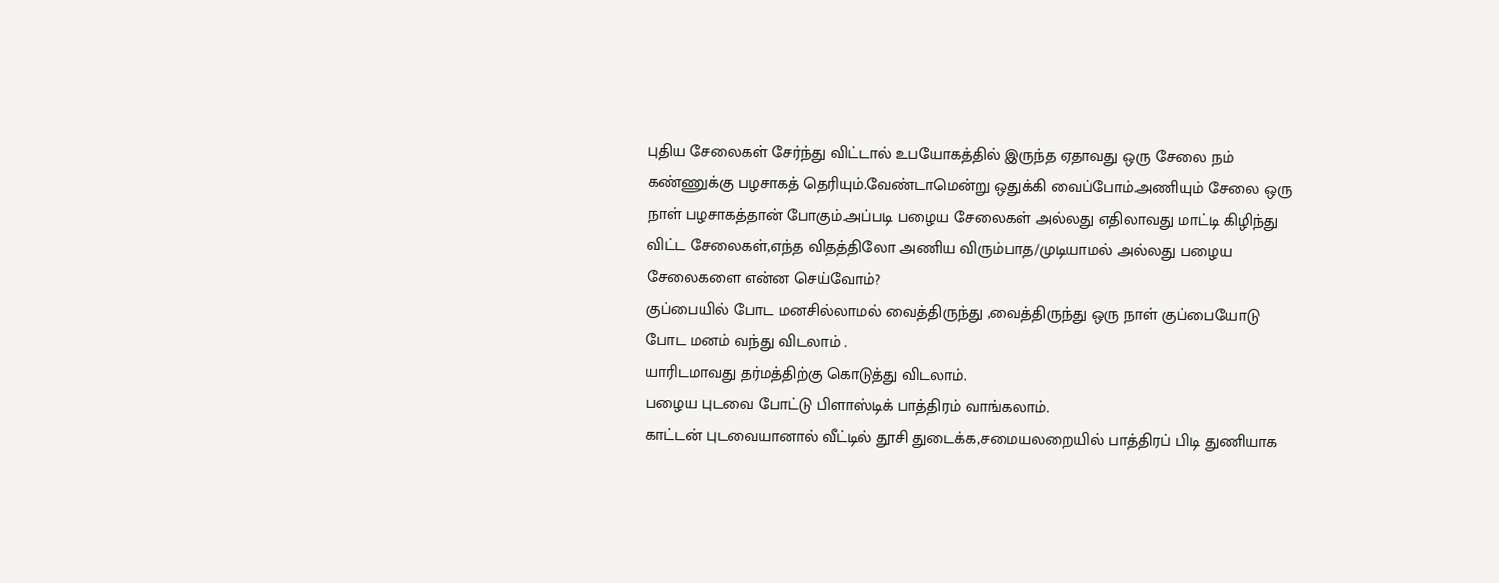புதிய சேலைகள் சேர்ந்து விட்டால் உபயோகத்தில் இருந்த ஏதாவது ஒரு சேலை நம் கண்ணுக்கு பழசாகத் தெரியும்.வேண்டாமென்று ஒதுக்கி வைப்போம்.அணியும் சேலை ஒரு நாள் பழசாகத்தான் போகும்.அப்படி பழைய சேலைகள் அல்லது எதிலாவது மாட்டி கிழிந்து விட்ட சேலைகள்,எந்த விதத்திலோ அணிய விரும்பாத/முடியாமல் அல்லது பழைய சேலைகளை என்ன செய்வோம்?
குப்பையில் போட மனசில்லாமல் வைத்திருந்து ,வைத்திருந்து ஒரு நாள் குப்பையோடு போட மனம் வந்து விடலாம் .
யாரிடமாவது தர்மத்திற்கு கொடுத்து விடலாம்.
பழைய புடவை போட்டு பிளாஸ்டிக் பாத்திரம் வாங்கலாம்.
காட்டன் புடவையானால் வீட்டில் தூசி துடைக்க,சமையலறையில் பாத்திரப் பிடி துணியாக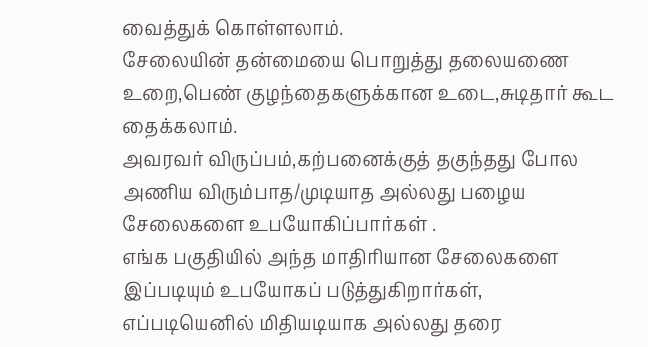வைத்துக் கொள்ளலாம்.
சேலையின் தன்மையை பொறுத்து தலையணை உறை,பெண் குழந்தைகளுக்கான உடை,சுடிதார் கூட தைக்கலாம்.
அவரவர் விருப்பம்,கற்பனைக்குத் தகுந்தது போல அணிய விரும்பாத/முடியாத அல்லது பழைய சேலைகளை உபயோகிப்பார்கள் .
எங்க பகுதியில் அந்த மாதிரியான சேலைகளை இப்படியும் உபயோகப் படுத்துகிறார்கள், எப்படியெனில் மிதியடியாக அல்லது தரை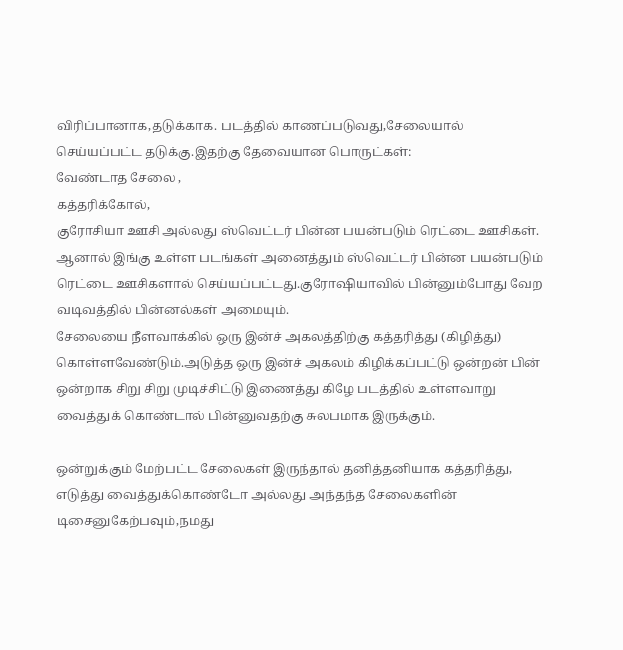விரிப்பானாக,தடுக்காக. படத்தில் காணப்படுவது,சேலையால் செய்யப்பட்ட தடுக்கு.இதற்கு தேவையான பொருட்கள்:
வேண்டாத சேலை ,
கத்தரிக்கோல்,
குரோசியா ஊசி அல்லது ஸ்வெட்டர் பின்ன பயன்படும் ரெட்டை ஊசிகள்.
ஆனால் இங்கு உள்ள படங்கள் அனைத்தும் ஸ்வெட்டர் பின்ன பயன்படும் ரெட்டை ஊசிகளால் செய்யப்பட்டது.குரோஷியாவில் பின்னும்போது வேற வடிவத்தில் பின்னல்கள் அமையும்.
சேலையை நீளவாக்கில் ஒரு இன்ச் அகலத்திற்கு கத்தரித்து (கிழித்து) கொள்ளவேண்டும்.அடுத்த ஒரு இன்ச் அகலம் கிழிக்கப்பட்டு ஒன்றன் பின் ஒன்றாக சிறு சிறு முடிச்சிட்டு இணைத்து கிழே படத்தில் உள்ளவாறு வைத்துக் கொண்டால் பின்னுவதற்கு சுலபமாக இருக்கும்.

ஒன்றுக்கும் மேற்பட்ட சேலைகள் இருந்தால் தனித்தனியாக கத்தரித்து, எடுத்து வைத்துக்கொண்டோ அல்லது அந்தந்த சேலைகளின் டிசைனுகேற்பவும்,நமது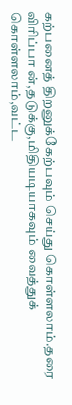கற்பனைத் திறனுக்கேற்பவும் செய்து கொள்ளலாம்.தரை விரிப்பா ன்,தடுக்கு,மிதியடியாகவும் வைத்துக் கொள்ளலாம்,வட்ட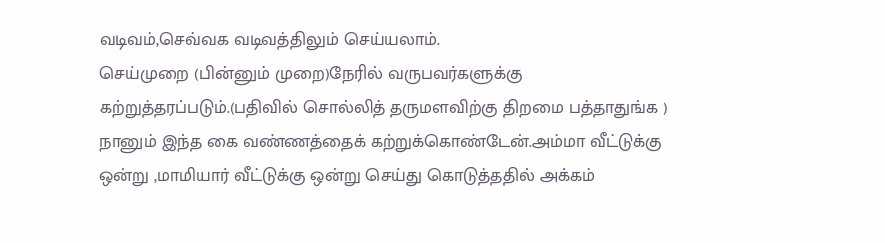வடிவம்,செவ்வக வடிவத்திலும் செய்யலாம்.
செய்முறை (பின்னும் முறை)நேரில் வருபவர்களுக்கு கற்றுத்தரப்படும்.(பதிவில் சொல்லித் தருமளவிற்கு திறமை பத்தாதுங்க )
நானும் இந்த கை வண்ணத்தைக் கற்றுக்கொண்டேன்.அம்மா வீட்டுக்கு ஒன்று ,மாமியார் வீட்டுக்கு ஒன்று செய்து கொடுத்ததில் அக்கம்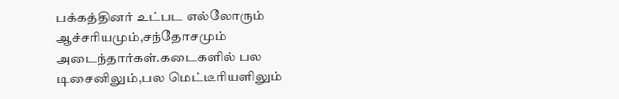பக்கத்தினர் உட்பட எல்லோரும் ஆச்சரியமும்,சந்தோசமும் அடைந்தார்கள்.கடைகளில் பல டிசைனிலும்,பல மெட்டீரியளிலும்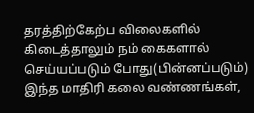தரத்திற்கேற்ப விலைகளில் கிடைத்தாலும் நம் கைகளால் செய்யப்படும் போது(பின்னப்படும்) இந்த மாதிரி கலை வண்ணங்கள்,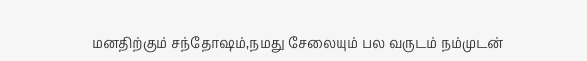மனதிற்கும் சந்தோஷம்,நமது சேலையும் பல வருடம் நம்முடன்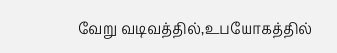வேறு வடிவத்தில்,உபயோகத்தில்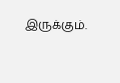இருக்கும்.